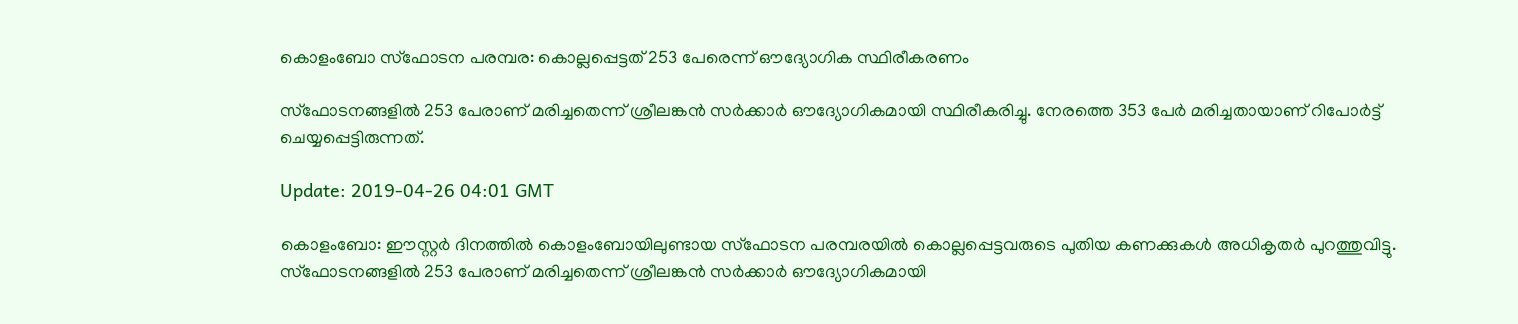കൊളംബോ സ്‌ഫോടന പരമ്പര: കൊല്ലപ്പെട്ടത് 253 പേരെന്ന് ഔദ്യോഗിക സ്ഥിരീകരണം

സ്‌ഫോടനങ്ങളില്‍ 253 പേരാണ് മരിച്ചതെന്ന് ശ്രീലങ്കന്‍ സര്‍ക്കാര്‍ ഔദ്യോഗികമായി സ്ഥിരീകരിച്ചു. നേരത്തെ 353 പേര്‍ മരിച്ചതായാണ് റിപോര്‍ട്ട് ചെയ്യപ്പെട്ടിരുന്നത്.

Update: 2019-04-26 04:01 GMT

കൊളംബോ: ഈസ്റ്റര്‍ ദിനത്തില്‍ കൊളംബോയിലുണ്ടായ സ്‌ഫോടന പരമ്പരയില്‍ കൊല്ലപ്പെട്ടവരുടെ പുതിയ കണക്കുകള്‍ അധികൃതര്‍ പുറത്തുവിട്ടു. സ്‌ഫോടനങ്ങളില്‍ 253 പേരാണ് മരിച്ചതെന്ന് ശ്രീലങ്കന്‍ സര്‍ക്കാര്‍ ഔദ്യോഗികമായി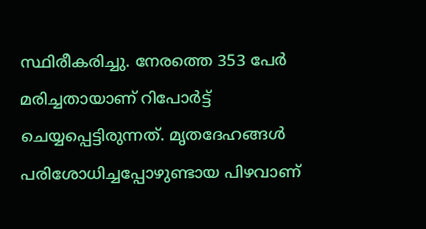സ്ഥിരീകരിച്ചു. നേരത്തെ 353 പേര്‍ മരിച്ചതായാണ് റിപോര്‍ട്ട് ചെയ്യപ്പെട്ടിരുന്നത്. മൃതദേഹങ്ങള്‍ പരിശോധിച്ചപ്പോഴുണ്ടായ പിഴവാണ്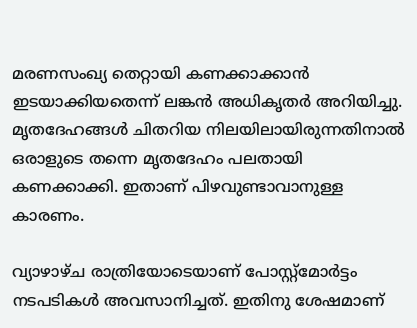മരണസംഖ്യ തെറ്റായി കണക്കാക്കാന്‍ ഇടയാക്കിയതെന്ന് ലങ്കന്‍ അധികൃതര്‍ അറിയിച്ചു. മൃതദേഹങ്ങള്‍ ചിതറിയ നിലയിലായിരുന്നതിനാല്‍ ഒരാളുടെ തന്നെ മൃതദേഹം പലതായി കണക്കാക്കി. ഇതാണ് പിഴവുണ്ടാവാനുള്ള കാരണം.

വ്യാഴാഴ്ച രാത്രിയോടെയാണ് പോസ്റ്റ്‌മോര്‍ട്ടം നടപടികള്‍ അവസാനിച്ചത്. ഇതിനു ശേഷമാണ്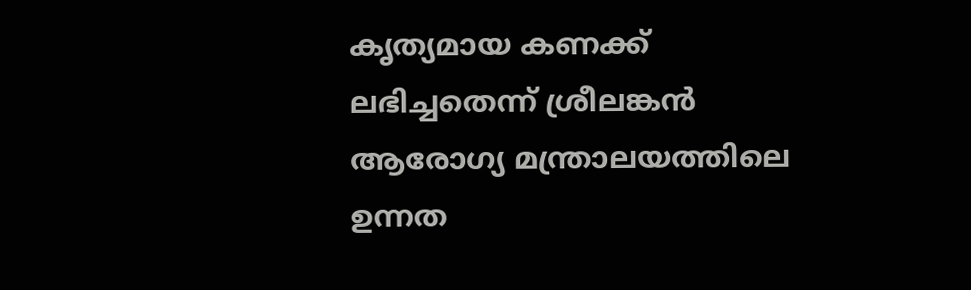കൃത്യമായ കണക്ക് ലഭിച്ചതെന്ന് ശ്രീലങ്കന്‍ ആരോഗ്യ മന്ത്രാലയത്തിലെ ഉന്നത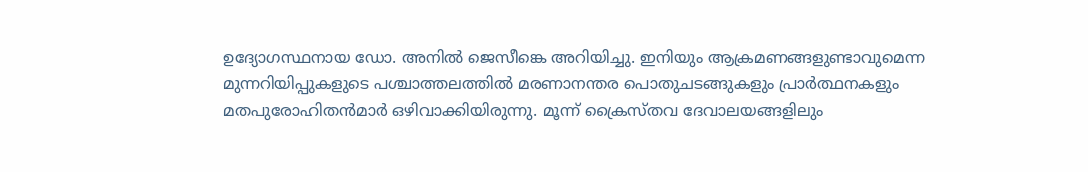ഉദ്യോഗസ്ഥനായ ഡോ. അനില്‍ ജെസീങ്കെ അറിയിച്ചു. ഇനിയും ആക്രമണങ്ങളുണ്ടാവുമെന്ന മുന്നറിയിപ്പുകളുടെ പശ്ചാത്തലത്തില്‍ മരണാനന്തര പൊതുചടങ്ങുകളും പ്രാര്‍ത്ഥനകളും മതപുരോഹിതന്‍മാര്‍ ഒഴിവാക്കിയിരുന്നു. മൂന്ന് ക്രൈസ്തവ ദേവാലയങ്ങളിലും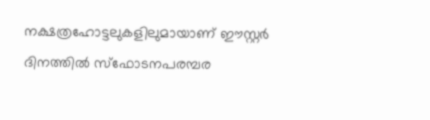നക്ഷത്രഹോട്ടലുകളിലുമായാണ് ഈസ്റ്റര്‍ ദിനത്തില്‍ സ്‌ഫോടനപരമ്പര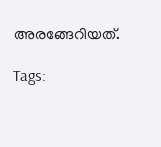അരങ്ങേറിയത്.

Tags: